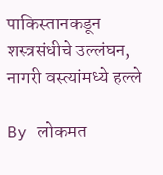पाकिस्तानकडून शस्त्रसंधीचे उल्लंघन, नागरी वस्त्यांमध्ये हल्ले

By लोकमत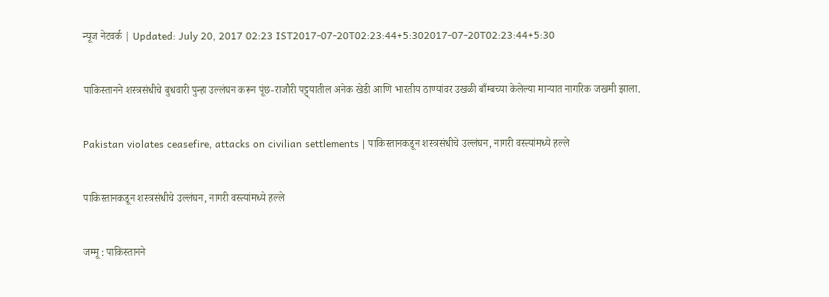न्यूज नेटवर्क | Updated: July 20, 2017 02:23 IST2017-07-20T02:23:44+5:302017-07-20T02:23:44+5:30

पाकिस्तानने शस्त्रसंधीचे बुधवारी पुन्हा उल्लंघन करून पूंछ-राजौरी पट्ट्यातील अनेक खेडी आणि भारतीय ठाण्यांवर उखळी बाँम्बच्या केलेल्या माऱ्यात नागरिक जखमी झाला.

Pakistan violates ceasefire, attacks on civilian settlements | पाकिस्तानकडून शस्त्रसंधीचे उल्लंघन, नागरी वस्त्यांमध्ये हल्ले

पाकिस्तानकडून शस्त्रसंधीचे उल्लंघन, नागरी वस्त्यांमध्ये हल्ले

जम्मू : पाकिस्तानने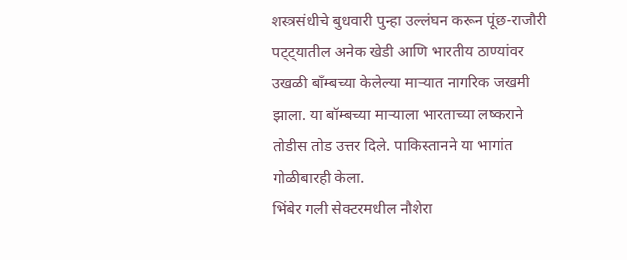शस्त्रसंधीचे बुधवारी पुन्हा उल्लंघन करून पूंछ-राजौरी पट्ट्यातील अनेक खेडी आणि भारतीय ठाण्यांवर उखळी बाँम्बच्या केलेल्या माऱ्यात नागरिक जखमी झाला. या बॉम्बच्या माऱ्याला भारताच्या लष्कराने तोडीस तोड उत्तर दिले. पाकिस्तानने या भागांत गोळीबारही केला.
भिंबेर गली सेक्टरमधील नौशेरा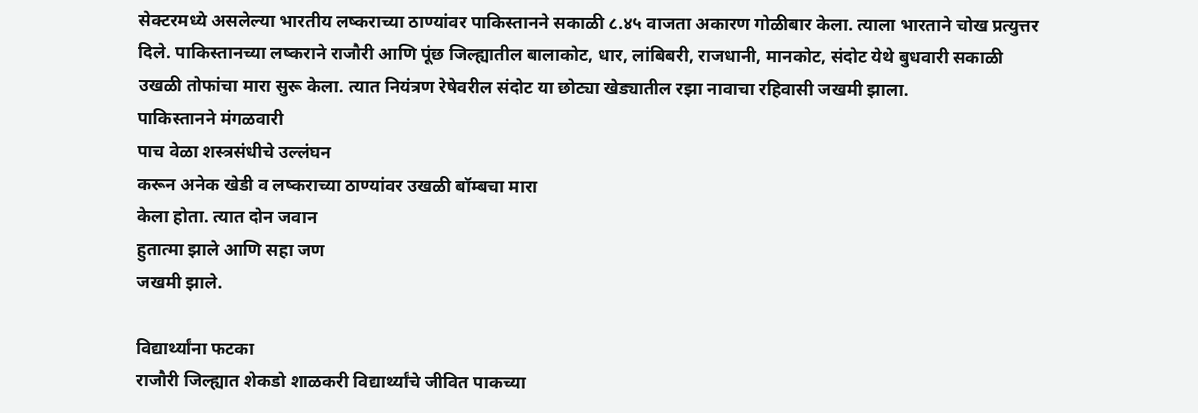सेक्टरमध्ये असलेल्या भारतीय लष्कराच्या ठाण्यांवर पाकिस्तानने सकाळी ८.४५ वाजता अकारण गोळीबार केला. त्याला भारताने चोख प्रत्युत्तर दिले. पाकिस्तानच्या लष्कराने राजौरी आणि पूंछ जिल्ह्यातील बालाकोट, धार, लांबिबरी, राजधानी, मानकोट, संदोट येथे बुधवारी सकाळी उखळी तोफांचा मारा सुरू केला. त्यात नियंत्रण रेषेवरील संदोट या छोट्या खेड्यातील रझा नावाचा रहिवासी जखमी झाला.
पाकिस्तानने मंगळवारी
पाच वेळा शस्त्रसंधीचे उल्लंघन
करून अनेक खेडी व लष्कराच्या ठाण्यांवर उखळी बॉम्बचा मारा
केला होता. त्यात दोन जवान
हुतात्मा झाले आणि सहा जण
जखमी झाले.

विद्यार्थ्यांना फटका
राजौरी जिल्ह्यात शेकडो शाळकरी विद्यार्थ्यांचे जीवित पाकच्या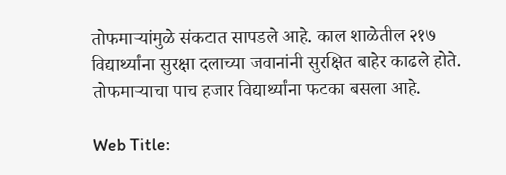तोफमाऱ्यांमुळे संकटात सापडले आहे. काल शाळेतील २१७ विद्यार्थ्यांना सुरक्षा दलाच्या जवानांनी सुरक्षित बाहेर काढले होते. तोफमाऱ्याचा पाच हजार विद्यार्थ्यांना फटका बसला आहे.

Web Title: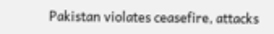Pakistan violates ceasefire, attacks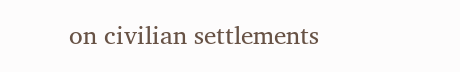on civilian settlements